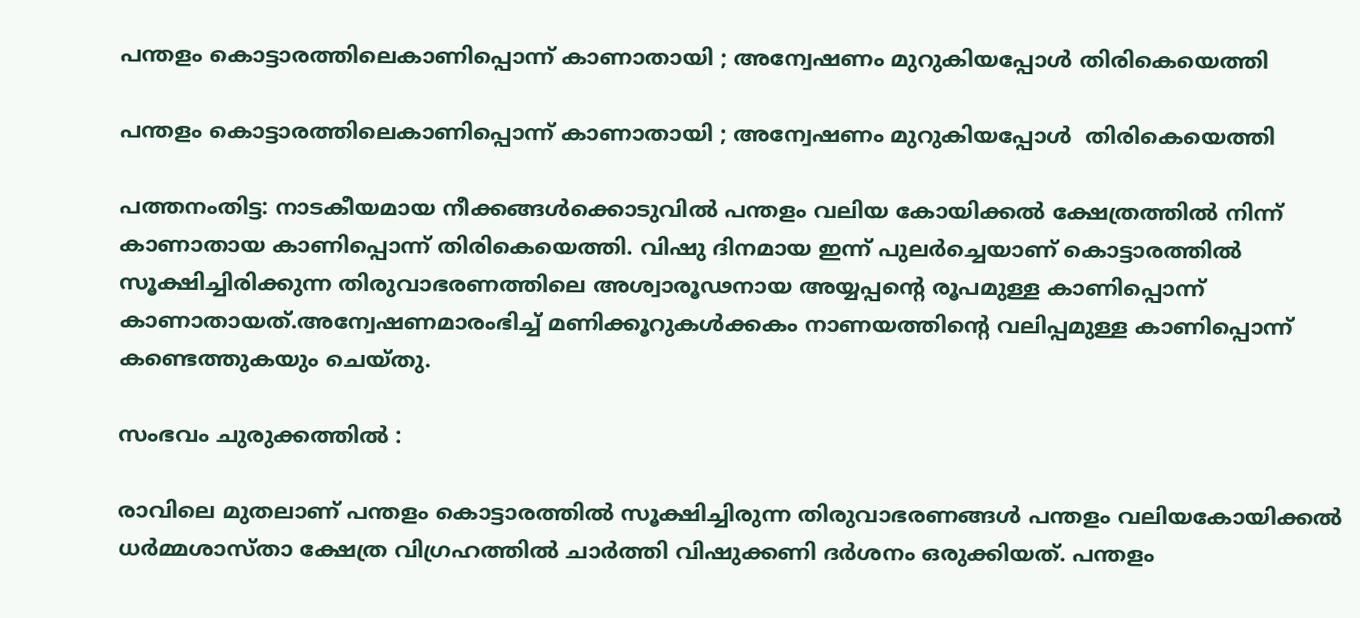പന്തളം കൊട്ടാരത്തിലെകാണിപ്പൊന്ന് കാണാതായി ; അന്വേഷണം മുറുകിയപ്പോള്‍ തിരികെയെത്തി

പന്തളം കൊട്ടാരത്തിലെകാണിപ്പൊന്ന് കാണാതായി ; അന്വേഷണം മുറുകിയപ്പോള്‍  തിരികെയെത്തി

പത്തനംതിട്ട: നാടകീയമായ നീക്കങ്ങള്‍ക്കൊടുവില്‍ പന്തളം വലിയ കോയിക്കല്‍ ക്ഷേത്രത്തില്‍ നിന്ന് കാണാതായ കാണിപ്പൊന്ന് തിരികെയെത്തി. വിഷു ദിനമായ ഇന്ന് പുലര്‍ച്ചെയാണ് കൊട്ടാരത്തിൽ സൂക്ഷിച്ചിരിക്കുന്ന തിരുവാഭരണത്തിലെ അശ്വാരൂഢനായ അയ്യപ്പൻ്റെ രൂപമുള്ള കാണിപ്പൊന്ന് കാണാതായത്.അന്വേഷണമാരംഭിച്ച് മണിക്കൂറുകള്‍ക്കകം നാണയത്തിൻ്റെ വലിപ്പമുള്ള കാണിപ്പൊന്ന് കണ്ടെത്തുകയും ചെയ്തു.

സംഭവം ചുരുക്കത്തിൽ :

രാവിലെ മുതലാണ് പന്തളം കൊട്ടാരത്തിൽ സൂക്ഷിച്ചിരുന്ന തിരുവാഭരണങ്ങൾ പന്തളം വലിയകോയിക്കൽ ധർമ്മശാസ്‌താ ക്ഷേത്ര വിഗ്രഹത്തിൽ ചാർത്തി വിഷുക്കണി ദർശനം ഒരുക്കിയത്. പന്തളം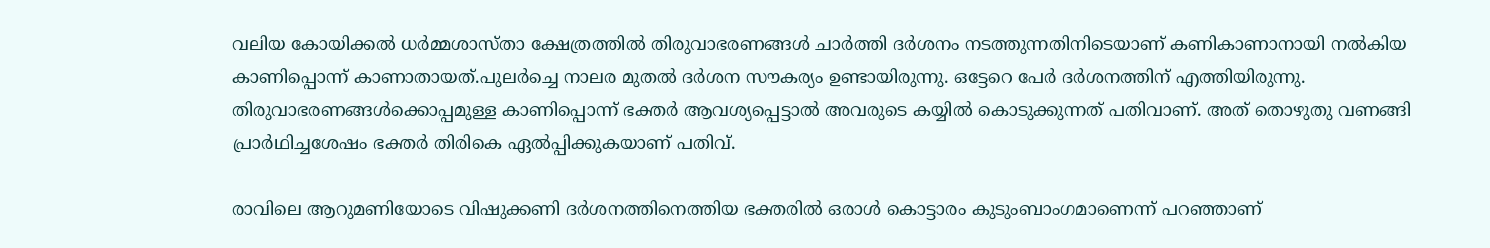വലിയ കോയിക്കൽ ധർമ്മശാസ്‌താ ക്ഷേത്രത്തിൽ തിരുവാഭരണങ്ങൾ ചാർത്തി ദർശനം നടത്തുന്നതിനിടെയാണ് കണികാണാനായി നൽകിയ കാണിപ്പൊന്ന് കാണാതായത്.പുലർച്ചെ നാലര മുതല്‍ ദർശന സൗകര്യം ഉണ്ടായിരുന്നു. ഒട്ടേറെ പേർ ദർശനത്തിന് എത്തിയിരുന്നു. തിരുവാഭരണങ്ങൾക്കൊപ്പമുള്ള കാണിപ്പൊന്ന് ഭക്തർ ആവശ്യപ്പെട്ടാൽ അവരുടെ കയ്യിൽ കൊടുക്കുന്നത് പതിവാണ്. അത് തൊഴുതു വണങ്ങി പ്രാർഥിച്ചശേഷം ഭക്തർ തിരികെ ഏൽപ്പിക്കുകയാണ് പതിവ്.

രാവിലെ ആറുമണിയോടെ വിഷുക്കണി ദർശനത്തിനെത്തിയ ഭക്തരിൽ ഒരാൾ കൊട്ടാരം കുടുംബാംഗമാണെന്ന് പറഞ്ഞാണ്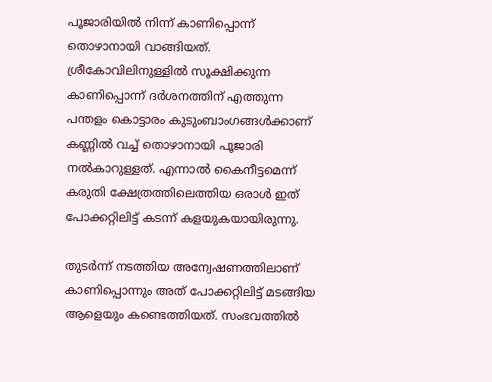പൂജാരിയിൽ നിന്ന് കാണിപ്പൊന്ന് തൊഴാനായി വാങ്ങിയത്. ശ്രീകോവിലിനുള്ളിൽ സൂക്ഷിക്കുന്ന കാണിപ്പൊന്ന് ദർശനത്തിന് എത്തുന്ന പന്തളം കൊട്ടാരം കുടുംബാംഗങ്ങൾക്കാണ് കണ്ണിൽ വച്ച് തൊഴാനായി പൂജാരി നൽകാറുള്ളത്. എന്നാൽ കൈനീട്ടമെന്ന് കരുതി ക്ഷേത്രത്തിലെത്തിയ ഒരാൾ ഇത് പോക്കറ്റിലിട്ട് കടന്ന് കളയുകയായിരുന്നു.

തുടർന്ന് നടത്തിയ അന്വേഷണത്തിലാണ് കാണിപ്പൊന്നും അത് പോക്കറ്റിലിട്ട് മടങ്ങിയ ആളെയും കണ്ടെത്തിയത്. സംഭവത്തിൽ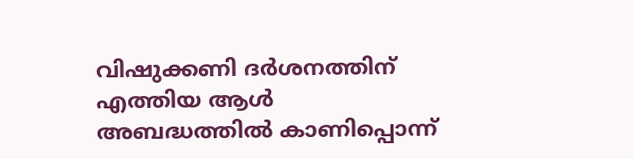വിഷുക്കണി ദർശനത്തിന് എത്തിയ ആള്‍ അബദ്ധത്തില്‍ കാണിപ്പൊന്ന്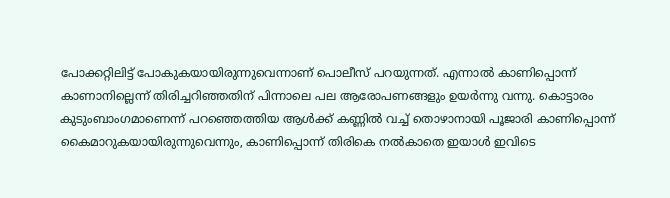പോക്കറ്റിലിട്ട് പോകുകയായിരുന്നുവെന്നാണ് പൊലീസ് പറയുന്നത്. എന്നാൽ കാണിപ്പൊന്ന് കാണാനില്ലെന്ന് തിരിച്ചറിഞ്ഞതിന് പിന്നാലെ പല ആരോപണങ്ങളും ഉയർന്നു വന്നു. കൊട്ടാരം കുടുംബാംഗമാണെന്ന് പറഞ്ഞെത്തിയ ആൾക്ക് കണ്ണില്‍ വച്ച്‌ തൊഴാനായി പൂജാരി കാണിപ്പൊന്ന് കൈമാറുകയായിരുന്നുവെന്നും, കാണിപ്പൊന്ന് തിരികെ നൽകാതെ ഇയാൾ ഇവിടെ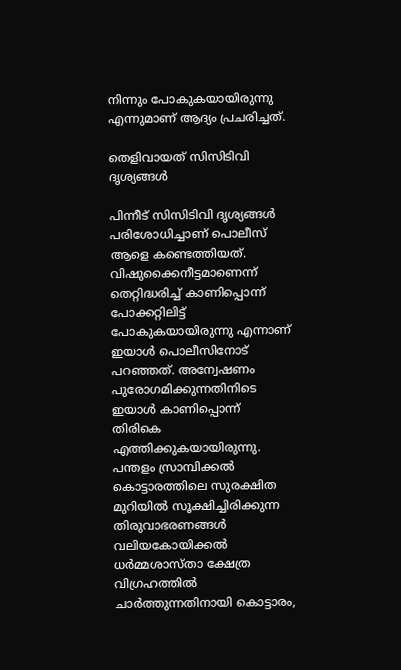നിന്നും പോകുകയായിരുന്നു എന്നുമാണ് ആദ്യം പ്രചരിച്ചത്.

തെളിവായത് സിസിടിവി ദൃശ്യങ്ങള്‍‌

പിന്നീട് സിസിടിവി ദൃശ്യങ്ങള്‍‌ പരിശോധിച്ചാണ് പൊലീസ് ആളെ കണ്ടെത്തിയത്. വിഷുക്കൈനീട്ടമാണെന്ന് തെറ്റിദ്ധരിച്ച്‌ കാണിപ്പൊന്ന് പോക്കറ്റിലിട്ട് പോകുകയായിരുന്നു എന്നാണ് ഇയാള്‍ പൊലീസിനോട് പറഞ്ഞത്. അന്വേഷണം പുരോഗമിക്കുന്നതിനിടെ ഇയാൾ കാണിപ്പൊന്ന് തിരികെ എത്തിക്കുകയായിരുന്നു.  പന്തളം സ്രാമ്പിക്കല്‍ കൊട്ടാരത്തിലെ സുരക്ഷിത മുറിയില്‍ സൂക്ഷിച്ചിരിക്കുന്ന തിരുവാഭരണങ്ങള്‍ വലിയകോയിക്കല്‍ ധർമ്മശാസ്‌താ ക്ഷേത്ര വിഗ്രഹത്തില്‍ ചാർത്തുന്നതിനായി കൊട്ടാരം,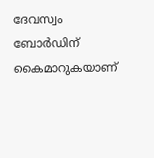ദേവസ്വം ബോർഡിന് കൈമാറുകയാണ്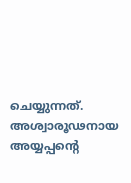ചെയ്യുന്നത്. അശ്വാരൂഢനായ അയ്യപ്പൻ്റെ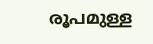രൂപമുള്ള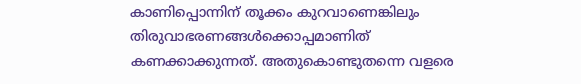കാണിപ്പൊന്നിന് തൂക്കം കുറവാണെങ്കിലും തിരുവാഭരണങ്ങൾക്കൊപ്പമാണിത് കണക്കാക്കുന്നത്. അതുകൊണ്ടുതന്നെ വളരെ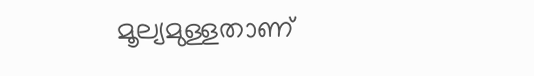മൂല്യമുള്ളതാണ്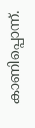കാണിപ്പൊന്ന്.